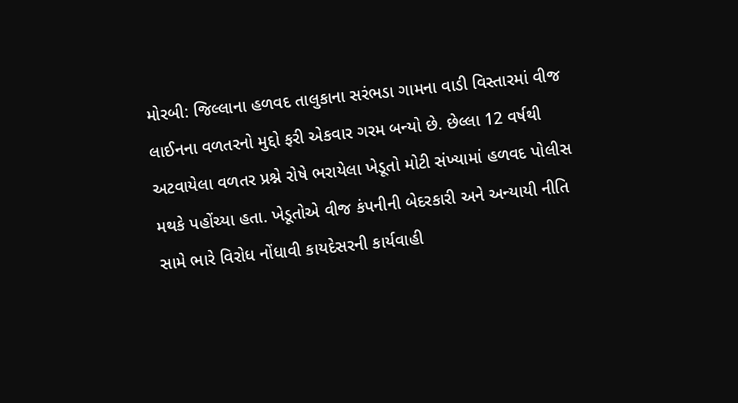મોરબી: જિલ્લાના હળવદ તાલુકાના સરંભડા ગામના વાડી વિસ્તારમાં વીજ લાઈનના વળતરનો મુદ્દો ફરી એકવાર ગરમ બન્યો છે. છેલ્લા 12 વર્ષથી અટવાયેલા વળતર પ્રશ્ને રોષે ભરાયેલા ખેડૂતો મોટી સંખ્યામાં હળવદ પોલીસ મથકે પહોંચ્યા હતા. ખેડૂતોએ વીજ કંપનીની બેદરકારી અને અન્યાયી નીતિ સામે ભારે વિરોધ નોંધાવી કાયદેસરની કાર્યવાહી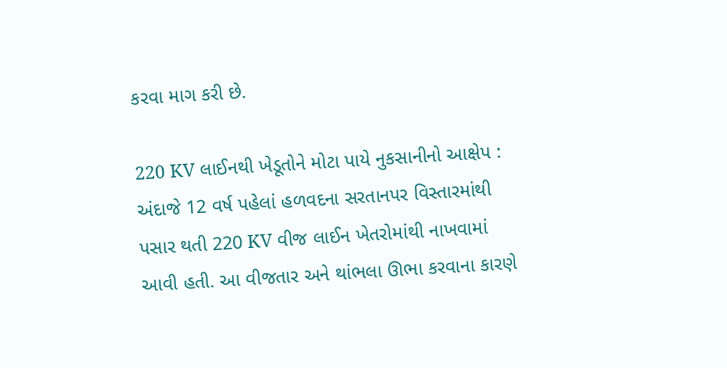કરવા માગ કરી છે.

220 KV લાઈનથી ખેડૂતોને મોટા પાયે નુકસાનીનો આક્ષેપ : અંદાજે 12 વર્ષ પહેલાં હળવદના સરતાનપર વિસ્તારમાંથી પસાર થતી 220 KV વીજ લાઈન ખેતરોમાંથી નાખવામાં આવી હતી. આ વીજતાર અને થાંભલા ઊભા કરવાના કારણે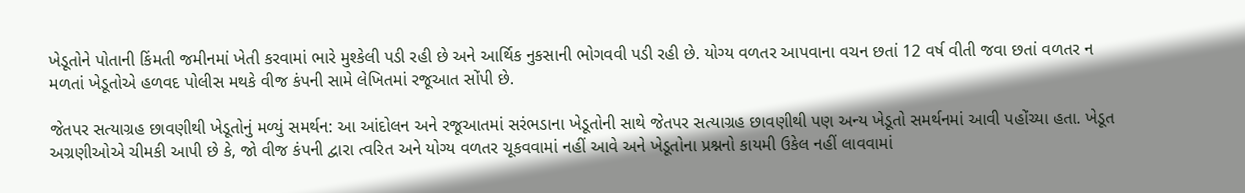ખેડૂતોને પોતાની કિંમતી જમીનમાં ખેતી કરવામાં ભારે મુશ્કેલી પડી રહી છે અને આર્થિક નુકસાની ભોગવવી પડી રહી છે. યોગ્ય વળતર આપવાના વચન છતાં 12 વર્ષ વીતી જવા છતાં વળતર ન મળતાં ખેડૂતોએ હળવદ પોલીસ મથકે વીજ કંપની સામે લેખિતમાં રજૂઆત સોંપી છે.

જેતપર સત્યાગ્રહ છાવણીથી ખેડૂતોનું મળ્યું સમર્થન: આ આંદોલન અને રજૂઆતમાં સરંભડાના ખેડૂતોની સાથે જેતપર સત્યાગ્રહ છાવણીથી પણ અન્ય ખેડૂતો સમર્થનમાં આવી પહોંચ્યા હતા. ખેડૂત અગ્રણીઓએ ચીમકી આપી છે કે, જો વીજ કંપની દ્વારા ત્વરિત અને યોગ્ય વળતર ચૂકવવામાં નહીં આવે અને ખેડૂતોના પ્રશ્નનો કાયમી ઉકેલ નહીં લાવવામાં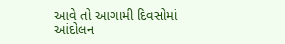આવે તો આગામી દિવસોમાં આંદોલન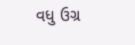વધુ ઉગ્ર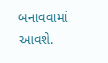બનાવવામાં આવશે.